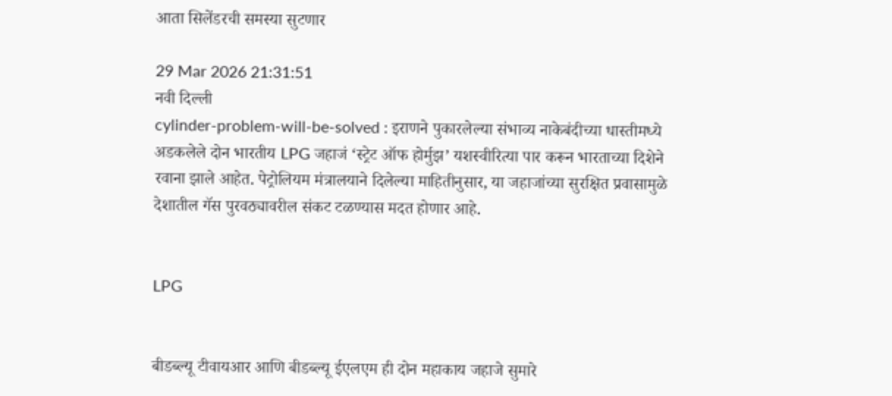आता सिलेंडरची समस्या सुटणार

29 Mar 2026 21:31:51
नवी दिल्ली
cylinder-problem-will-be-solved : इराणने पुकारलेल्या संभाव्य नाकेबंदीच्या धास्तीमध्ये अडकलेले दोन भारतीय LPG जहाजं ‘स्ट्रेट ऑफ होर्मुझ’ यशस्वीरित्या पार करून भारताच्या दिशेने रवाना झाले आहेत. पेट्रोलियम मंत्रालयाने दिलेल्या माहितीनुसार, या जहाजांच्या सुरक्षित प्रवासामुळे देशातील गॅस पुरवठ्यावरील संकट टळण्यास मदत होणार आहे.


LPG


बीडब्ल्यू टीवायआर आणि बीडब्ल्यू ईएलएम ही दोन महाकाय जहाजे सुमारे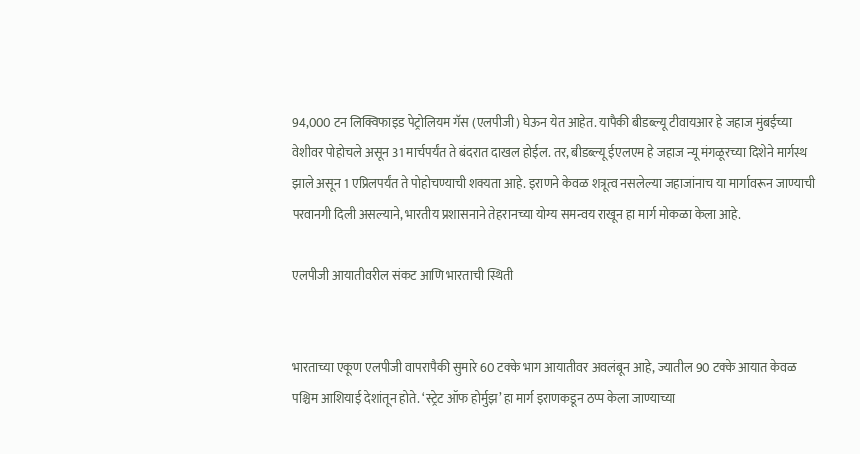94,000 टन लिक्विफाइड पेट्रोलियम गॅस (एलपीजी) घेऊन येत आहेत. यापैकी बीडब्ल्यू टीवायआर हे जहाज मुंबईच्या वेशीवर पोहोचले असून 31 मार्चपर्यंत ते बंदरात दाखल होईल. तर, बीडब्ल्यू ईएलएम हे जहाज न्यू मंगळूरच्या दिशेने मार्गस्थ झाले असून 1 एप्रिलपर्यंत ते पोहोचण्याची शक्यता आहे. इराणने केवळ शत्रूत्व नसलेल्या जहाजांनाच या मार्गावरून जाण्याची परवानगी दिली असल्याने, भारतीय प्रशासनाने तेहरानच्या योग्य समन्वय राखून हा मार्ग मोकळा केला आहे.

एलपीजी आयातीवरील संकट आणि भारताची स्थिती


भारताच्या एकूण एलपीजी वापरापैकी सुमारे 60 टक्के भाग आयातीवर अवलंबून आहे, ज्यातील 90 टक्के आयात केवळ पश्चिम आशियाई देशांतून होते. ‘स्ट्रेट ऑफ होर्मुझ’ हा मार्ग इराणकडून ठप्प केला जाण्याच्या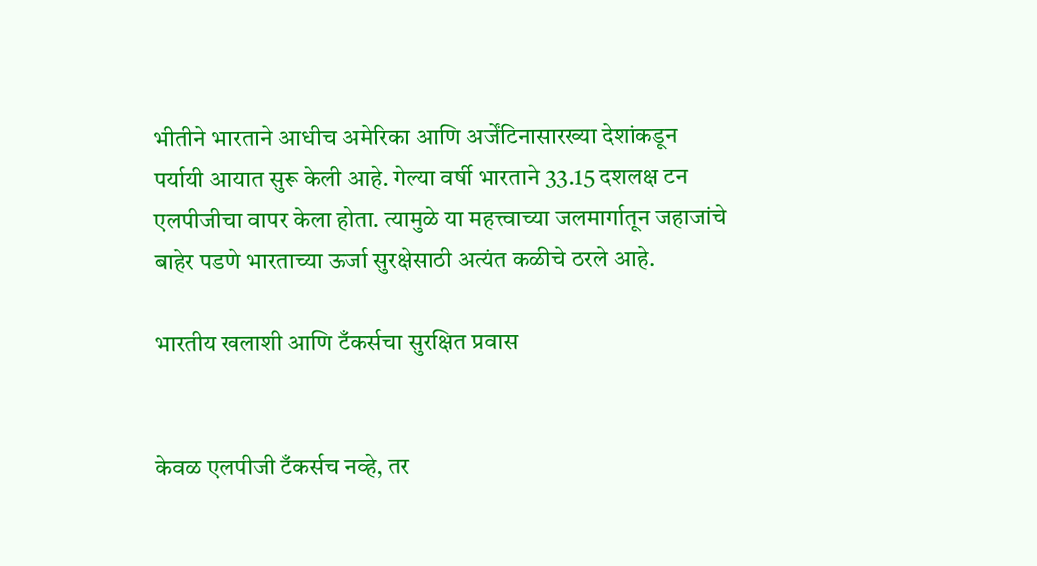भीतीने भारताने आधीच अमेरिका आणि अर्जेंटिनासारख्या देशांकडून पर्यायी आयात सुरू केली आहे. गेल्या वर्षी भारताने 33.15 दशलक्ष टन एलपीजीचा वापर केला होता. त्यामुळे या महत्त्वाच्या जलमार्गातून जहाजांचे बाहेर पडणे भारताच्या ऊर्जा सुरक्षेसाठी अत्यंत कळीचे ठरले आहे.

भारतीय खलाशी आणि टँकर्सचा सुरक्षित प्रवास


केवळ एलपीजी टँकर्सच नव्हे, तर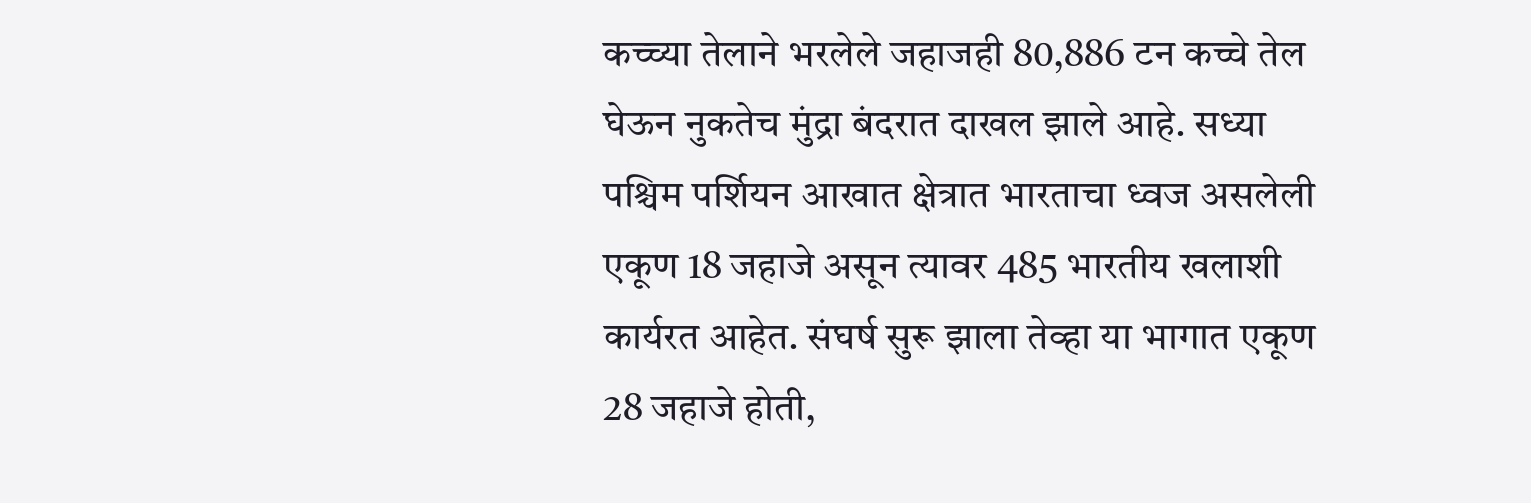कच्च्या तेलाने भरलेले जहाजही 80,886 टन कच्चे तेल घेऊन नुकतेच मुंद्रा बंदरात दाखल झाले आहे. सध्या पश्चिम पर्शियन आखात क्षेत्रात भारताचा ध्वज असलेली एकूण 18 जहाजे असून त्यावर 485 भारतीय खलाशी कार्यरत आहेत. संघर्ष सुरू झाला तेव्हा या भागात एकूण 28 जहाजे होती,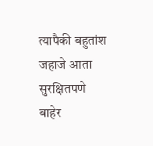त्यापैकी बहुतांश जहाजे आता सुरक्षितपणे बाहेर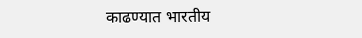काढण्यात भारतीय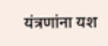यंत्रणांना यश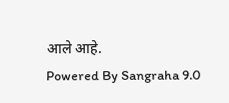आले आहे.
Powered By Sangraha 9.0